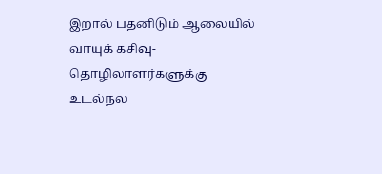இறால் பதனிடும் ஆலையில் வாயுக் கசிவு- தொழிலாளர்களுக்கு உடல்நல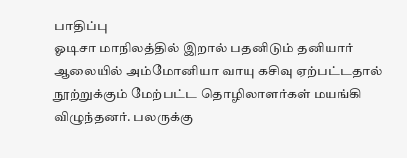பாதிப்பு
ஓடிசா மாநிலத்தில் இறால் பதனிடும் தனியார் ஆலையில் அம்மோனியா வாயு கசிவு ஏற்பட்டதால் நூற்றுக்கும் மேற்பட்ட தொழிலாளர்கள் மயங்கி விழுந்தனர். பலருக்கு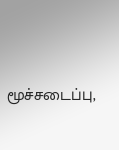மூச்சடைப்பு,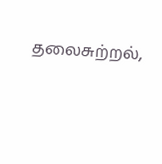தலைசுற்றல்,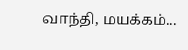வாந்தி, மயக்கம்...